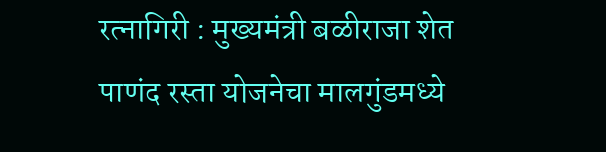रत्नागिरी : मुख्यमंत्री बळीराजा शेत पाणंद रस्ता योजनेचा मालगुंडमध्ये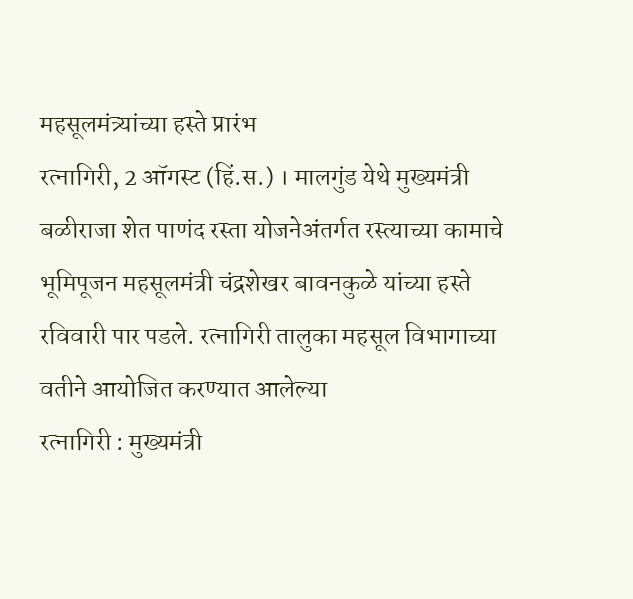महसूलमंत्र्यांच्या हस्ते प्रारंभ
रत्नागिरी, 2 ऑगस्ट (हिं.स.) । मालगुंड येथे मुख्यमंत्री बळीराजा शेत पाणंद रस्ता योजनेअंतर्गत रस्त्याच्या कामाचे भूमिपूजन महसूलमंत्री चंद्रशेखर बावनकुळे यांच्या हस्ते रविवारी पार पडले. रत्नागिरी तालुका महसूल विभागाच्या वतीने आयोजित करण्यात आलेल्या
रत्नागिरी : मुख्यमंत्री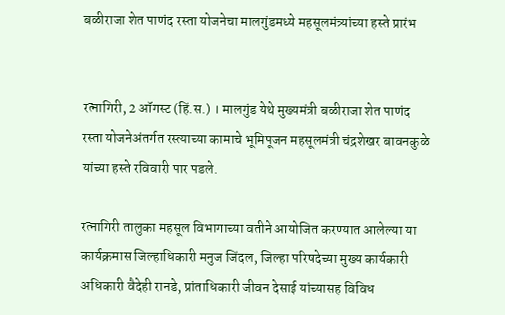बळीराजा शेत पाणंद रस्ता योजनेचा मालगुंडमध्ये महसूलमंत्र्यांच्या हस्ते प्रारंभ


रत्नागिरी, 2 ऑगस्ट (हिं.स.) । मालगुंड येथे मुख्यमंत्री बळीराजा शेत पाणंद रस्ता योजनेअंतर्गत रस्त्याच्या कामाचे भूमिपूजन महसूलमंत्री चंद्रशेखर बावनकुळे यांच्या हस्ते रविवारी पार पडले.

रत्नागिरी तालुका महसूल विभागाच्या वतीने आयोजित करण्यात आलेल्या या कार्यक्रमास जिल्हाधिकारी मनुज जिंदल, जिल्हा परिषदेच्या मुख्य कार्यकारी अधिकारी वैदेही रानडे, प्रांताधिकारी जीवन देसाई यांच्यासह विविध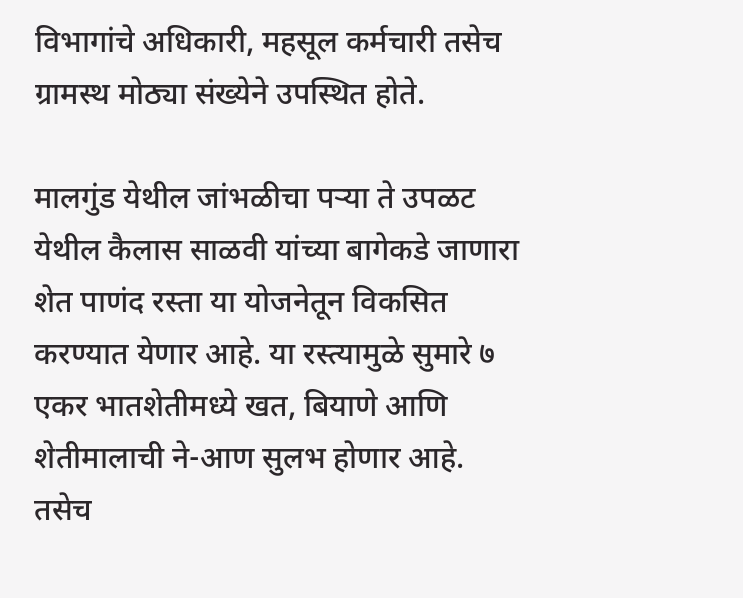विभागांचे अधिकारी, महसूल कर्मचारी तसेच ग्रामस्थ मोठ्या संख्येने उपस्थित होते.

मालगुंड येथील जांभळीचा पऱ्या ते उपळट येथील कैलास साळवी यांच्या बागेकडे जाणारा शेत पाणंद रस्ता या योजनेतून विकसित करण्यात येणार आहे. या रस्त्यामुळे सुमारे ७ एकर भातशेतीमध्ये खत, बियाणे आणि शेतीमालाची ने-आण सुलभ होणार आहे. तसेच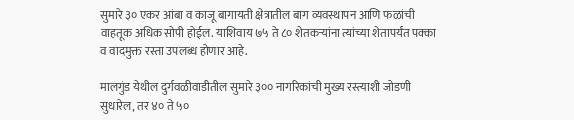सुमारे ३० एकर आंबा व काजू बागायती क्षेत्रातील बाग व्यवस्थापन आणि फळांची वाहतूक अधिक सोपी होईल. याशिवाय ७५ ते ८० शेतकऱ्यांना त्यांच्या शेतापर्यंत पक्का व वादमुक्त रस्ता उपलब्ध होणार आहे.

मालगुंड येथील दुर्गवळीवाडीतील सुमारे ३०० नागरिकांची मुख्य रस्त्याशी जोडणी सुधारेल, तर ४० ते ५०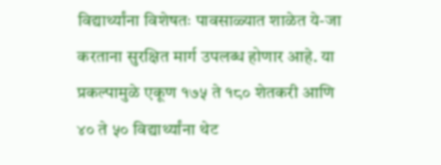विद्यार्थ्यांना विशेषतः पावसाळ्यात शाळेत ये-जा करताना सुरक्षित मार्ग उपलब्ध होणार आहे. या प्रकल्पामुळे एकूण १७५ ते १८० शेतकरी आणि ४० ते ५० विद्यार्थ्यांना थेट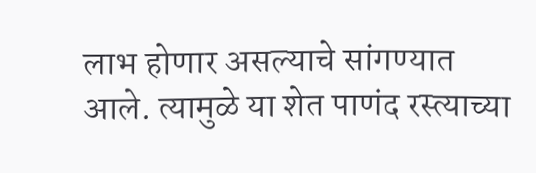लाभ होणार असल्याचे सांगण्यात आले. त्यामुळे या शेत पाणंद रस्त्याच्या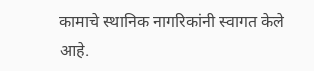कामाचे स्थानिक नागरिकांनी स्वागत केले आहे.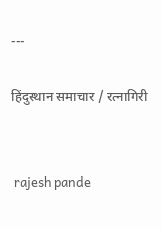---

हिंदुस्थान समाचार / रत्नागिरी


 rajesh pande